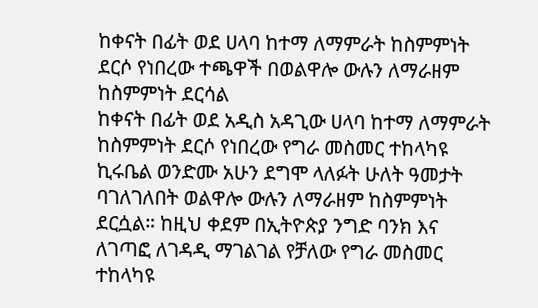ከቀናት በፊት ወደ ሀላባ ከተማ ለማምራት ከስምምነት ደርሶ የነበረው ተጫዋች በወልዋሎ ውሉን ለማራዘም ከስምምነት ደርሳል
ከቀናት በፊት ወደ አዲስ አዳጊው ሀላባ ከተማ ለማምራት ከስምምነት ደርሶ የነበረው የግራ መስመር ተከላካዩ ኪሩቤል ወንድሙ አሁን ደግሞ ላለፉት ሁለት ዓመታት ባገለገለበት ወልዋሎ ውሉን ለማራዘም ከስምምነት ደርሷል። ከዚህ ቀደም በኢትዮጵያ ንግድ ባንክ እና ለገጣፎ ለገዳዲ ማገልገል የቻለው የግራ መስመር ተከላካዩ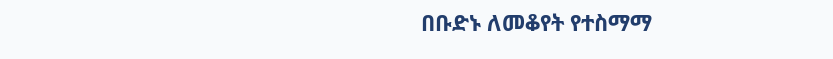በቡድኑ ለመቆየት የተስማማ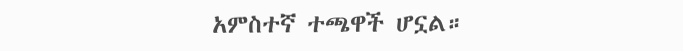አምስተኛ ተጫዋች ሆኗል።